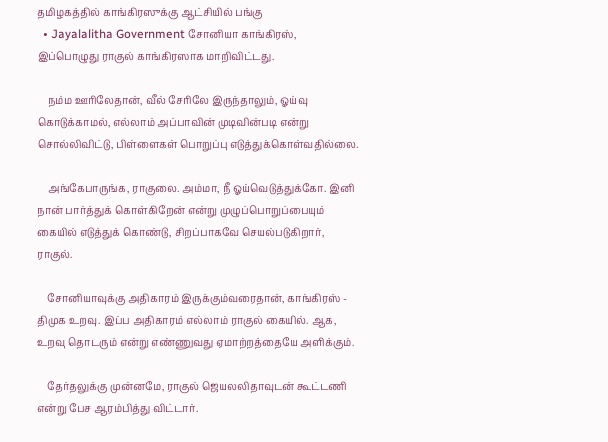தமிழகத்தில் காங்கிரஸுக்கு ஆட்சியில் பங்கு
  • Jayalalitha Government சோனியா காங்கிரஸ், இப்பொழுது ராகுல் காங்கிரஸாக மாறிவிட்டது.

    நம்ம ஊரிலேதான், வீல் சேரிலே இருந்தாலும், ஓய்வு கொடுக்காமல், எல்லாம் அப்பாவின் முடிவின்படி என்று சொல்லிவிட்டு, பிள்ளைகள் பொறுப்பு எடுத்துக்கொள்வதில்லை.

    அங்கேபாருங்க, ராகுலை. அம்மா, நீ ஓய்வெடுத்துக்கோ. இனி நான் பார்த்துக் கொள்கிறேன் என்று முழுப்பொறுப்பையும் கையில் எடுத்துக் கொண்டு, சிறப்பாகவே செயல்படுகிறார், ராகுல்.

    சோனியாவுக்கு அதிகாரம் இருக்கும்வரைதான், காங்கிரஸ் - திமுக உறவு. இப்ப அதிகாரம் எல்லாம் ராகுல் கையில். ஆக, உறவு தொடரும் என்று எண்ணுவது ஏமாற்றத்தையே அளிக்கும்.

    தேர்தலுக்கு முன்னமே, ராகுல் ஜெயலலிதாவுடன் கூட்டணி என்று பேச ஆரம்பித்து விட்டார்.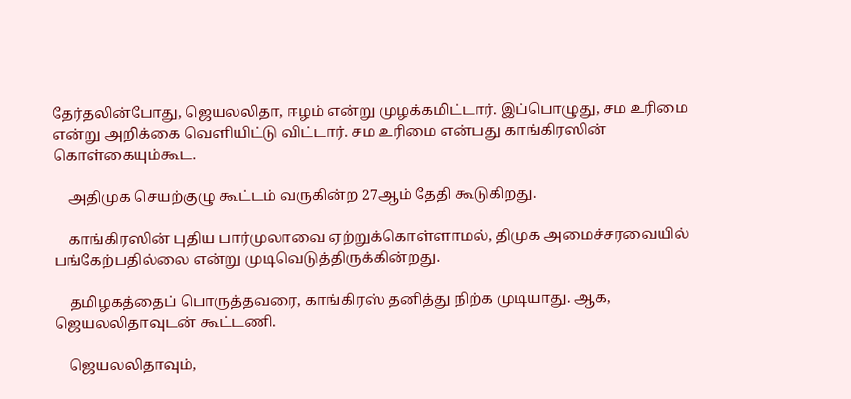தேர்தலின்போது, ஜெயலலிதா, ஈழம் என்று முழக்கமிட்டார். இப்பொழுது, சம உரிமை என்று அறிக்கை வெளியிட்டு விட்டார். சம உரிமை என்பது காங்கிரஸின் கொள்கையும்கூட.

    அதிமுக செயற்குழு கூட்டம் வருகின்ற 27ஆம் தேதி கூடுகிறது.

    காங்கிரஸின் புதிய பார்முலாவை ஏற்றுக்கொள்ளாமல், திமுக அமைச்சரவையில் பங்கேற்பதில்லை என்று முடிவெடுத்திருக்கின்றது.

    தமிழகத்தைப் பொருத்தவரை, காங்கிரஸ் தனித்து நிற்க முடியாது. ஆக, ஜெயலலிதாவுடன் கூட்டணி.

    ஜெயலலிதாவும்,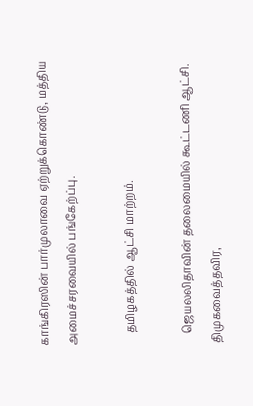காங்கிரஸின் பார்முலாவை ஏற்றுக்கொண்டு, மத்திய அமைச்சரவையில் பங்கேற்ப்பு.

    தமிழகத்தில் ஆட்சி மாற்றம்.

    ஜெயலலிதாவின் தலைமையில் கூட்டணி ஆட்சி. திமுகவைத்தவிர,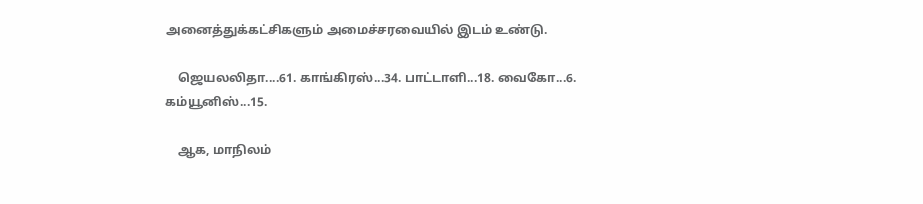அனைத்துக்கட்சிகளும் அமைச்சரவையில் இடம் உண்டு.

    ஜெயலலிதா....61. காங்கிரஸ்...34. பாட்டாளி...18. வைகோ...6. கம்யூனிஸ்...15.

    ஆக, மாநிலம்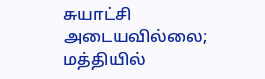சுயாட்சி அடையவில்லை; மத்தியில்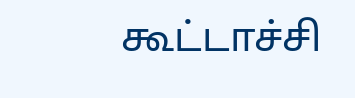கூட்டாச்சி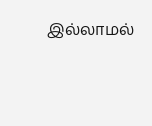இல்லாமல்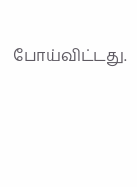போய்விட்டது.